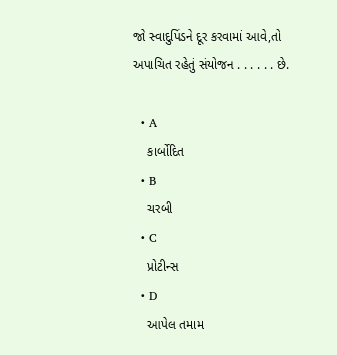જો સ્વાદુપિંડને દૂર કરવામાં આવે,તો અપાચિત રહેતું સંયોજન . . . . . . છે.

  • A
    કાર્બોદિત
  • B
    ચરબી
  • C
    પ્રોટીન્સ
  • D
    આપેલ તમામ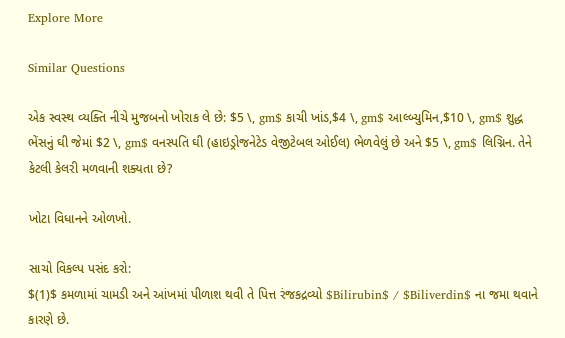Explore More

Similar Questions

એક સ્વસ્થ વ્યક્તિ નીચે મુજબનો ખોરાક લે છે: $5 \, gm$ કાચી ખાંડ,$4 \, gm$ આલ્બ્યુમિન,$10 \, gm$ શુદ્ધ ભેંસનું ઘી જેમાં $2 \, gm$ વનસ્પતિ ઘી (હાઇડ્રોજનેટેડ વેજીટેબલ ઓઈલ) ભેળવેલું છે અને $5 \, gm$ લિગ્નિન. તેને કેટલી કેલરી મળવાની શક્યતા છે?

ખોટા વિધાનને ઓળખો.

સાચો વિકલ્પ પસંદ કરો:
$(1)$ કમળામાં ચામડી અને આંખમાં પીળાશ થવી તે પિત્ત રંજકદ્રવ્યો $Bilirubin$ / $Biliverdin$ ના જમા થવાને કારણે છે.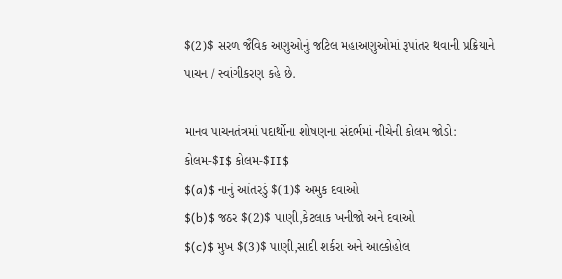$(2)$ સરળ જૈવિક અણુઓનું જટિલ મહાઅણુઓમાં રૂપાંતર થવાની પ્રક્રિયાને પાચન / સ્વાંગીકરણ કહે છે.

માનવ પાચનતંત્રમાં પદાર્થોના શોષણના સંદર્ભમાં નીચેની કોલમ જોડો:
કોલમ-$I$ કોલમ-$II$
$(a)$ નાનું આંતરડું $(1)$ અમુક દવાઓ
$(b)$ જઠર $(2)$ પાણી,કેટલાક ખનીજો અને દવાઓ
$(c)$ મુખ $(3)$ પાણી,સાદી શર્કરા અને આલ્કોહોલ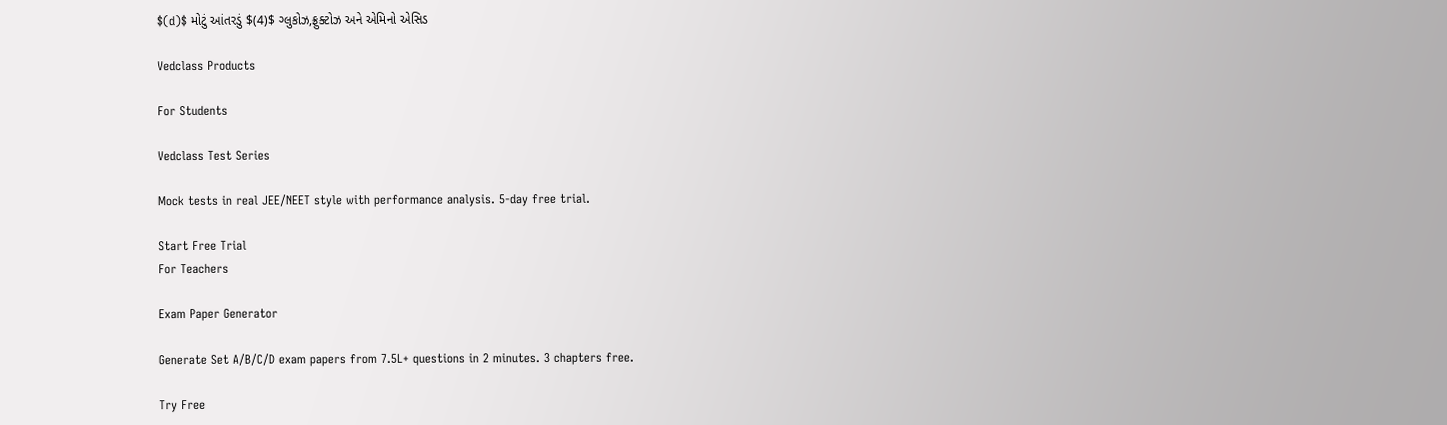$(d)$ મોટું આંતરડું $(4)$ ગ્લુકોઝ,ફ્રુક્ટોઝ અને એમિનો એસિડ

Vedclass Products

For Students

Vedclass Test Series

Mock tests in real JEE/NEET style with performance analysis. 5-day free trial.

Start Free Trial
For Teachers

Exam Paper Generator

Generate Set A/B/C/D exam papers from 7.5L+ questions in 2 minutes. 3 chapters free.

Try Free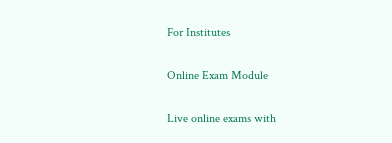For Institutes

Online Exam Module

Live online exams with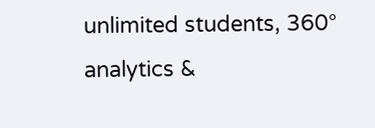unlimited students, 360° analytics &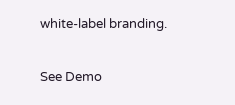white-label branding.

See Demo